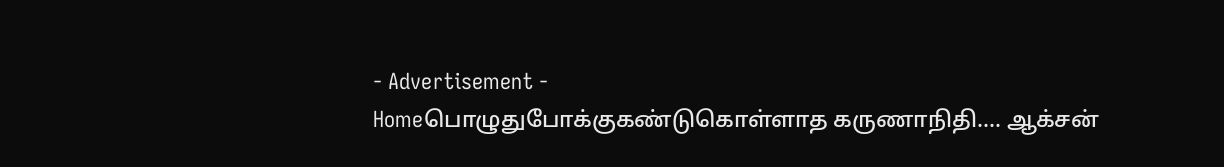- Advertisement -
Homeபொழுதுபோக்குகண்டுகொள்ளாத கருணாநிதி…. ஆக்சன்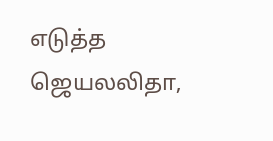எடுத்த ஜெயலலிதா,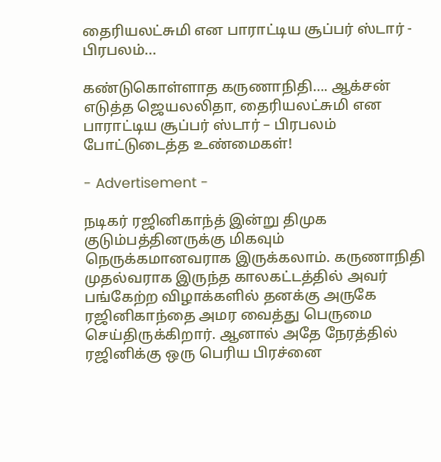தைரியலட்சுமி என பாராட்டிய சூப்பர் ஸ்டார் - பிரபலம்...

கண்டுகொள்ளாத கருணாநிதி…. ஆக்சன் எடுத்த ஜெயலலிதா, தைரியலட்சுமி என பாராட்டிய சூப்பர் ஸ்டார் – பிரபலம் போட்டுடைத்த உண்மைகள்!

- Advertisement -

நடிகர் ரஜினிகாந்த் இன்று திமுக குடும்பத்தினருக்கு மிகவும் நெருக்கமானவராக இருக்கலாம். கருணாநிதி முதல்வராக இருந்த காலகட்டத்தில் அவர் பங்கேற்ற விழாக்களில் தனக்கு அருகே ரஜினிகாந்தை அமர வைத்து பெருமை செய்திருக்கிறார். ஆனால் அதே நேரத்தில் ரஜினிக்கு ஒரு பெரிய பிரச்னை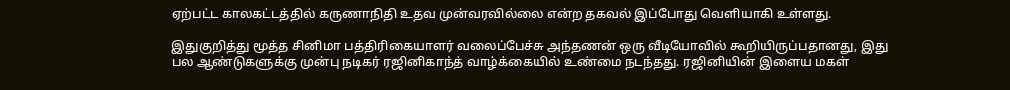ஏற்பட்ட காலகட்டத்தில் கருணாநிதி உதவ முன்வரவில்லை என்ற தகவல் இப்போது வெளியாகி உள்ளது.

இதுகுறித்து மூத்த சினிமா பத்திரிகையாளர் வலைப்பேச்சு அந்தணன் ஒரு வீடியோவில் கூறியிருப்பதானது, இது பல ஆண்டுகளுக்கு முன்பு நடிகர் ரஜினிகாந்த் வாழ்க்கையில் உண்மை நடந்தது. ரஜினியின் இளைய மகள்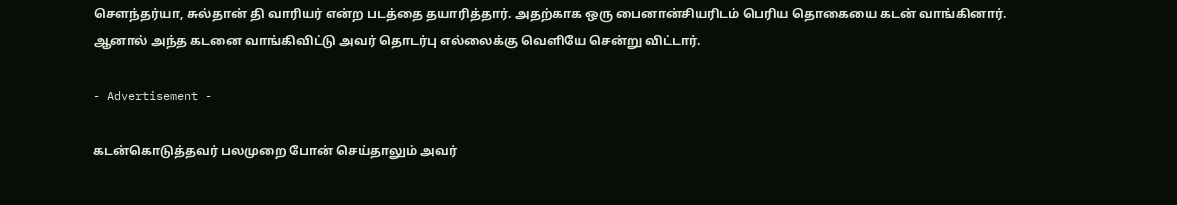சௌந்தர்யா, சுல்தான் தி வாரியர் என்ற படத்தை தயாரித்தார். அதற்காக ஒரு பைனான்சியரிடம் பெரிய தொகையை கடன் வாங்கினார். ஆனால் அந்த கடனை வாங்கிவிட்டு அவர் தொடர்பு எல்லைக்கு வெளியே சென்று விட்டார்.

- Advertisement -

கடன்கொடுத்தவர் பலமுறை போன் செய்தாலும் அவர்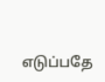எடுப்பதே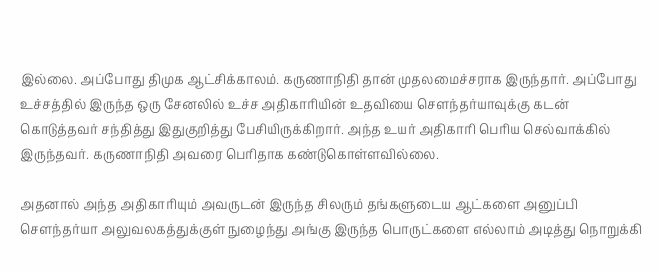இல்லை. அப்போது திமுக ஆட்சிக்காலம். கருணாநிதி தான் முதலமைச்சராக இருந்தார். அப்போது உச்சத்தில் இருந்த ஒரு சேனலில் உச்ச அதிகாரியின் உதவியை சௌந்தர்யாவுக்கு கடன் கொடுத்தவர் சந்தித்து இதுகுறித்து பேசியிருக்கிறார். அந்த உயர் அதிகாரி பெரிய செல்வாக்கில் இருந்தவர். கருணாநிதி அவரை பெரிதாக கண்டுகொள்ளவில்லை.

அதனால் அந்த அதிகாரியும் அவருடன் இருந்த சிலரும் தங்களுடைய ஆட்களை அனுப்பி சௌந்தர்யா அலுவலகத்துக்குள் நுழைந்து அங்கு இருந்த பொருட்களை எல்லாம் அடித்து நொறுக்கி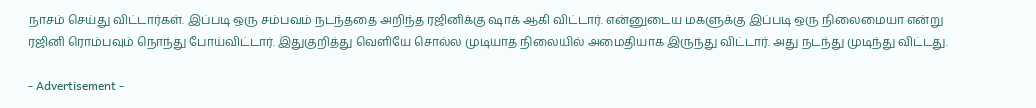நாசம் செய்து விட்டார்கள். இப்படி ஒரு சம்பவம் நடந்ததை அறிந்த ரஜினிக்கு ஷாக் ஆகி விட்டார். என்னுடைய மகளுக்கு இப்படி ஒரு நிலைமையா என்று ரஜினி ரொம்பவும் நொந்து போய்விட்டார். இதுகுறித்து வெளியே சொல்ல முடியாத நிலையில் அமைதியாக இருந்து விட்டார். அது நடந்து முடிந்து விட்டது.

- Advertisement -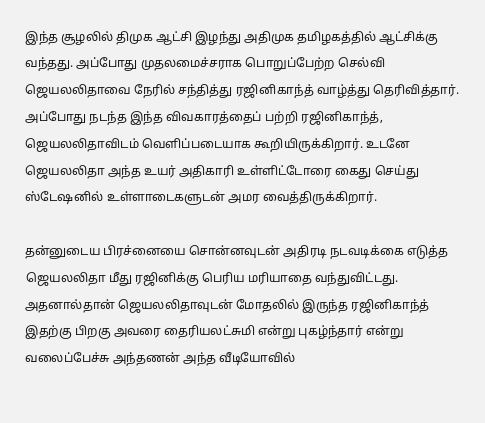இந்த சூழலில் திமுக ஆட்சி இழந்து அதிமுக தமிழகத்தில் ஆட்சிக்கு வந்தது. அப்போது முதலமைச்சராக பொறுப்பேற்ற செல்வி ஜெயலலிதாவை நேரில் சந்தித்து ரஜினிகாந்த் வாழ்த்து தெரிவித்தார். அப்போது நடந்த இந்த விவகாரத்தைப் பற்றி ரஜினிகாந்த், ஜெயலலிதாவிடம் வெளிப்படையாக கூறியிருக்கிறார். உடனே ஜெயலலிதா அந்த உயர் அதிகாரி உள்ளிட்டோரை கைது செய்து ஸ்டேஷனில் உள்ளாடைகளுடன் அமர வைத்திருக்கிறார்.

தன்னுடைய பிரச்னையை சொன்னவுடன் அதிரடி நடவடிக்கை எடுத்த ஜெயலலிதா மீது ரஜினிக்கு பெரிய மரியாதை வந்துவிட்டது. அதனால்தான் ஜெயலலிதாவுடன் மோதலில் இருந்த ரஜினிகாந்த் இதற்கு பிறகு அவரை தைரியலட்சுமி என்று புகழ்ந்தார் என்று வலைப்பேச்சு அந்தணன் அந்த வீடியோவில்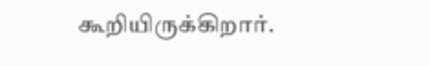கூறியிருக்கிறார்.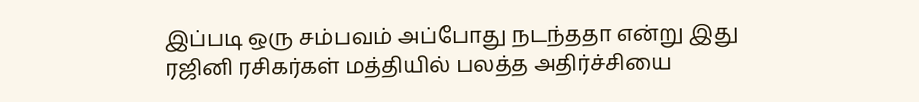இப்படி ஒரு சம்பவம் அப்போது நடந்ததா என்று இது ரஜினி ரசிகர்கள் மத்தியில் பலத்த அதிர்ச்சியை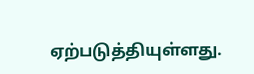ஏற்படுத்தியுள்ளது.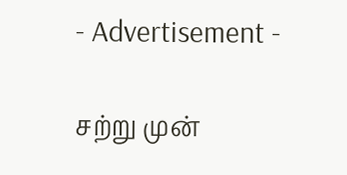- Advertisement -

சற்று முன்